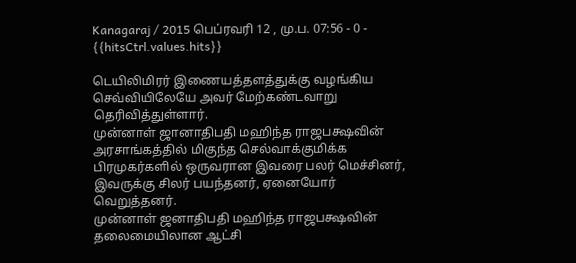Kanagaraj / 2015 பெப்ரவரி 12 , மு.ப. 07:56 - 0 - {{hitsCtrl.values.hits}}

டெயிலிமிரர் இணையத்தளத்துக்கு வழங்கிய செவ்வியிலேயே அவர் மேற்கண்டவாறு தெரிவித்துள்ளார்.
முன்னாள் ஜானாதிபதி மஹிந்த ராஜபக்ஷவின் அரசாங்கத்தில் மிகுந்த செல்வாக்குமிக்க பிரமுகர்களில் ஒருவரான இவரை பலர் மெச்சினர், இவருக்கு சிலர் பயந்தனர், ஏனையோர் வெறுத்தனர்.
முன்னாள் ஜனாதிபதி மஹிந்த ராஜபக்ஷவின் தலைமையிலான ஆட்சி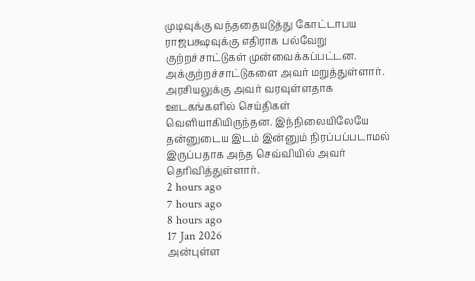முடிவுக்கு வந்ததையடுத்து கோட்டாபய ராஜபக்ஷவுக்கு எதிராக பல்வேறு குற்றச்சாட்டுகள் முன்வைக்கப்பட்டன. அக்குற்றச்சாட்டுகளை அவர் மறுத்துள்ளார்.
அரசியலுக்கு அவர் வரவுள்ளதாக ஊடகங்களில் செய்திகள் வெளியாகியிருந்தன. இந்நிலையிலேயே தன்னுடைய இடம் இன்னும் நிரப்பப்படாமல் இருப்பதாக அந்த செவ்வியில் அவர் தெரிவித்துள்ளார்.
2 hours ago
7 hours ago
8 hours ago
17 Jan 2026
அன்புள்ள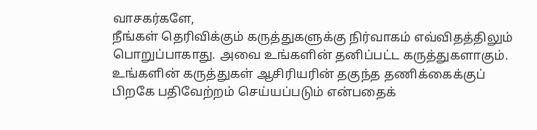வாசகர்களே,
நீங்கள் தெரிவிக்கும் கருத்துகளுக்கு நிர்வாகம் எவ்விதத்திலும் பொறுப்பாகாது. அவை உங்களின் தனிப்பட்ட கருத்துகளாகும். உங்களின் கருத்துகள் ஆசிரியரின் தகுந்த தணிக்கைக்குப் பிறகே பதிவேற்றம் செய்யப்படும் என்பதைக்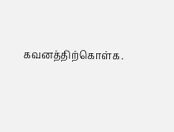கவனத்திற்கொள்க.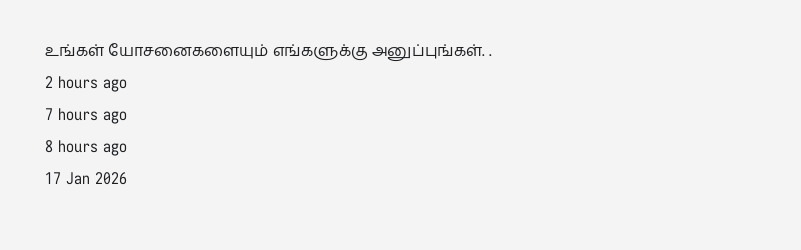உங்கள் யோசனைகளையும் எங்களுக்கு அனுப்புங்கள். .
2 hours ago
7 hours ago
8 hours ago
17 Jan 2026